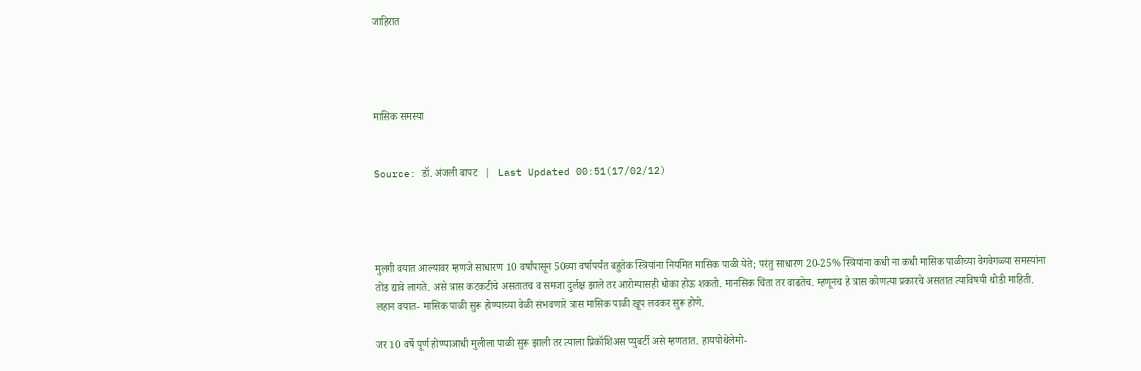जाहिरात




मासिक समस्या


Source: डॉ. अंजली बापट   |   Last Updated 00:51(17/02/12)




मुलगी वयात आल्यावर म्हणजे साधारण 10 वर्षांपासून 50व्या वर्षापर्यंत बहुतेक स्त्रियांना नियमित मासिक पाळी येते; परंतु साधारण 20-25% स्त्रियांना कधी ना कधी मासिक पाळीच्या वेगवेगळ्या समस्यांना तोंड द्यावे लागते. असे त्रास कटकटीचे असतातच व समजा दुर्लक्ष झाले तर आरोग्यासही धोका होऊ शकतो. मानसिक चिंता तर वाढतेच. म्हणूनच हे त्रास कोणत्या प्रकारचे असतात त्याविषयी थोडी माहिती. लहान वयात- मासिक पाळी सुरू होण्याच्या वेळी संभवणारे त्रास मासिक पाळी खूप लवकर सुरू होणे.

जर 10 वर्षे पूर्ण होण्याआधी मुलीला पाळी सुरू झाली तर त्याला प्रिकॉशिअस प्युबर्टी असे म्हणतात. हायपोथेलेमो-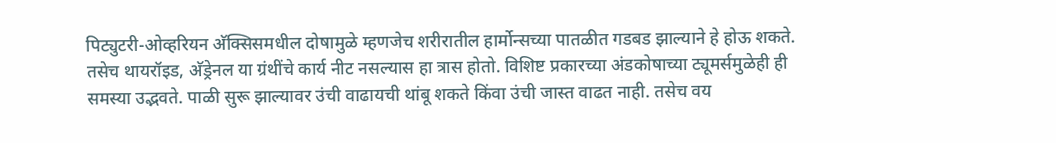पिट्युटरी-ओव्हरियन अ‍ॅक्सिसमधील दोषामुळे म्हणजेच शरीरातील हार्मोन्सच्या पातळीत गडबड झाल्याने हे होऊ शकते. तसेच थायरॉइड, अ‍ॅड्रेनल या ग्रंथींचे कार्य नीट नसल्यास हा त्रास होतो. विशिष्ट प्रकारच्या अंडकोषाच्या ट्यूमर्समुळेही ही समस्या उद्भवते. पाळी सुरू झाल्यावर उंची वाढायची थांबू शकते किंवा उंची जास्त वाढत नाही. तसेच वय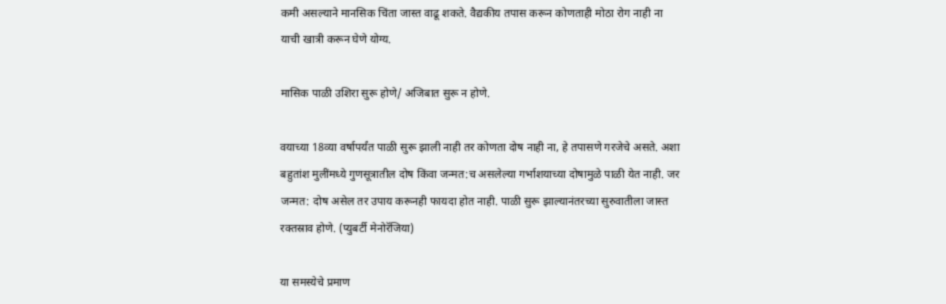कमी असल्याने मानसिक चिंता जास्त वाढू शकते. वैद्यकीय तपास करून कोणताही मोठा रोग नाही ना याची खात्री करून घेणे योग्य.

मासिक पाळी उशिरा सुरू होणे/ अजिबात सुरू न होणे.

वयाच्या 18व्या वर्षापर्यंत पाळी सुरू झाली नाही तर कोणता दोष नाही ना, हे तपासणे गरजेचे असते. अशा बहुतांश मुलींमध्ये गुणसूत्रातील दोष किंवा जन्मत:च असलेल्या गर्भाशयाच्या दोषामुळे पाळी येत नाही. जर जन्मत: दोष असेल तर उपाय करूनही फायदा होत नाही. पाळी सुरू झाल्यानंतरच्या सुरुवातीला जास्त रक्तस्राव होणे. (प्युबर्टी मेनोरॅजिया)

या समस्येचे प्रमाण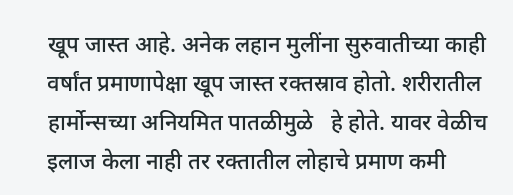खूप जास्त आहे. अनेक लहान मुलींना सुरुवातीच्या काही वर्षांत प्रमाणापेक्षा खूप जास्त रक्तस्राव होतो. शरीरातील हार्मोन्सच्या अनियमित पातळीमुळे   हे होते. यावर वेळीच इलाज केला नाही तर रक्तातील लोहाचे प्रमाण कमी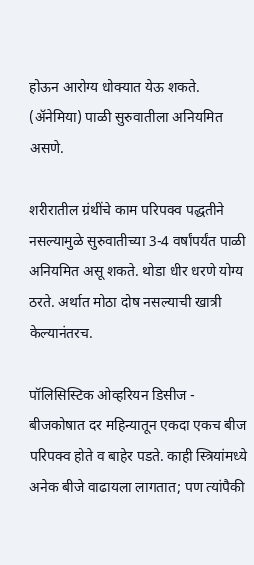होऊन आरोग्य धोक्यात येऊ शकते. (अ‍ॅनेमिया) पाळी सुरुवातीला अनियमित असणे.

शरीरातील ग्रंथींचे काम परिपक्व पद्धतीने नसल्यामुळे सुरुवातीच्या 3-4 वर्षांपर्यंत पाळी अनियमित असू शकते. थोडा धीर धरणे योग्य ठरते. अर्थात मोठा दोष नसल्याची खात्री केल्यानंतरच.

पॉलिसिस्टिक ओव्हरियन डिसीज - बीजकोषात दर महिन्यातून एकदा एकच बीज परिपक्व होते व बाहेर पडते. काही स्त्रियांमध्ये अनेक बीजे वाढायला लागतात; पण त्यांपैकी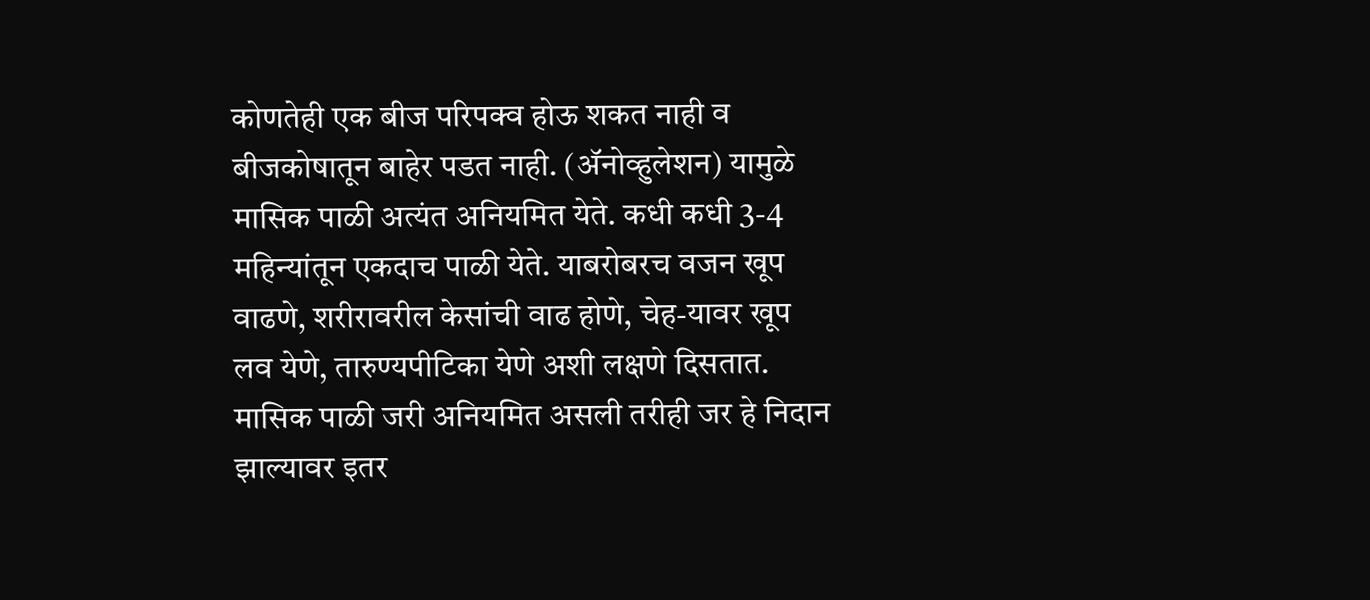कोणतेही एक बीज परिपक्व होऊ शकत नाही व बीजकोषातून बाहेर पडत नाही. (अ‍ॅनोव्हुलेशन) यामुळे मासिक पाळी अत्यंत अनियमित येते. कधी कधी 3-4 महिन्यांतून एकदाच पाळी येते. याबरोबरच वजन खूप वाढणे, शरीरावरील केसांची वाढ होणे, चेह-यावर खूप लव येणे, तारुण्यपीटिका येणे अशी लक्षणे दिसतात. मासिक पाळी जरी अनियमित असली तरीही जर हे निदान झाल्यावर इतर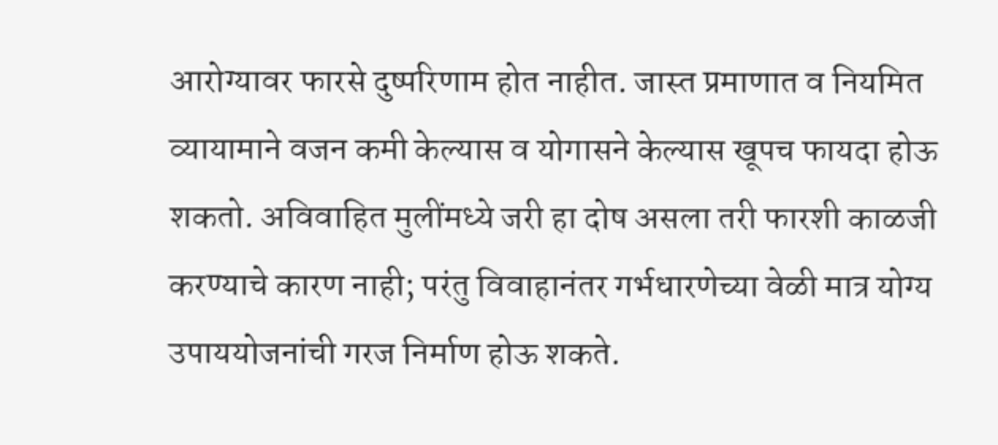आरोग्यावर फारसे दुष्परिणाम होत नाहीत. जास्त प्रमाणात व नियमित व्यायामाने वजन कमी केल्यास व योगासने केल्यास खूपच फायदा होऊ शकतो. अविवाहित मुलींमध्ये जरी हा दोष असला तरी फारशी काळजी करण्याचे कारण नाही; परंतु विवाहानंतर गर्भधारणेच्या वेळी मात्र योग्य उपाययोजनांची गरज निर्माण होऊ शकते.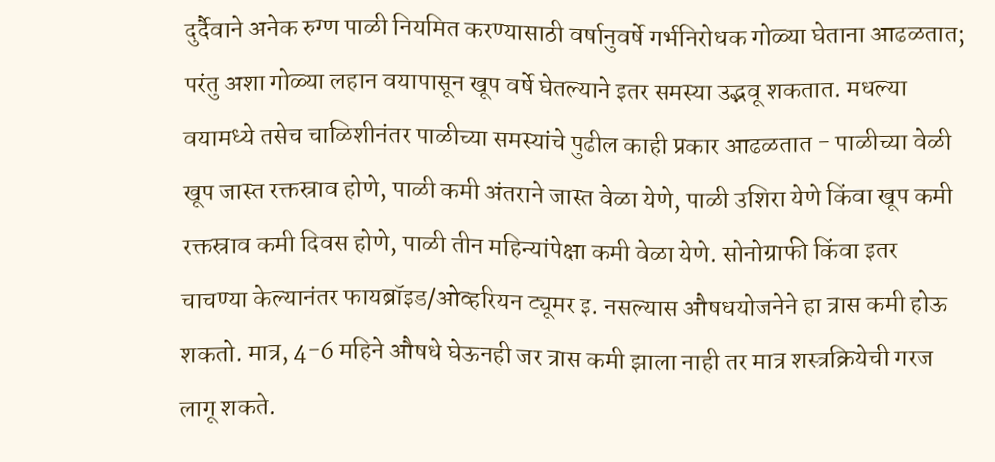दुर्दैवाने अनेक रुग्ण पाळी नियमित करण्यासाठी वर्षानुवर्षे गर्भनिरोधक गोळ्या घेताना आढळतात; परंतु अशा गोळ्या लहान वयापासून खूप वर्षे घेतल्याने इतर समस्या उद्भवू शकतात. मधल्या वयामध्ये तसेच चाळिशीनंतर पाळीच्या समस्यांचे पुढील काही प्रकार आढळतात - पाळीच्या वेळी खूप जास्त रक्तस्राव होणे, पाळी कमी अंतराने जास्त वेळा येणे, पाळी उशिरा येणे किंवा खूप कमी रक्तस्राव कमी दिवस होणे, पाळी तीन महिन्यांपेक्षा कमी वेळा येणे. सोनोग्राफी किंवा इतर चाचण्या केल्यानंतर फायब्रॉइड/ओव्हरियन ट्यूमर इ. नसल्यास औषधयोजनेने हा त्रास कमी होऊ शकतो. मात्र, 4-6 महिने औषधे घेऊनही जर त्रास कमी झाला नाही तर मात्र शस्त्रक्रियेची गरज लागू शकते.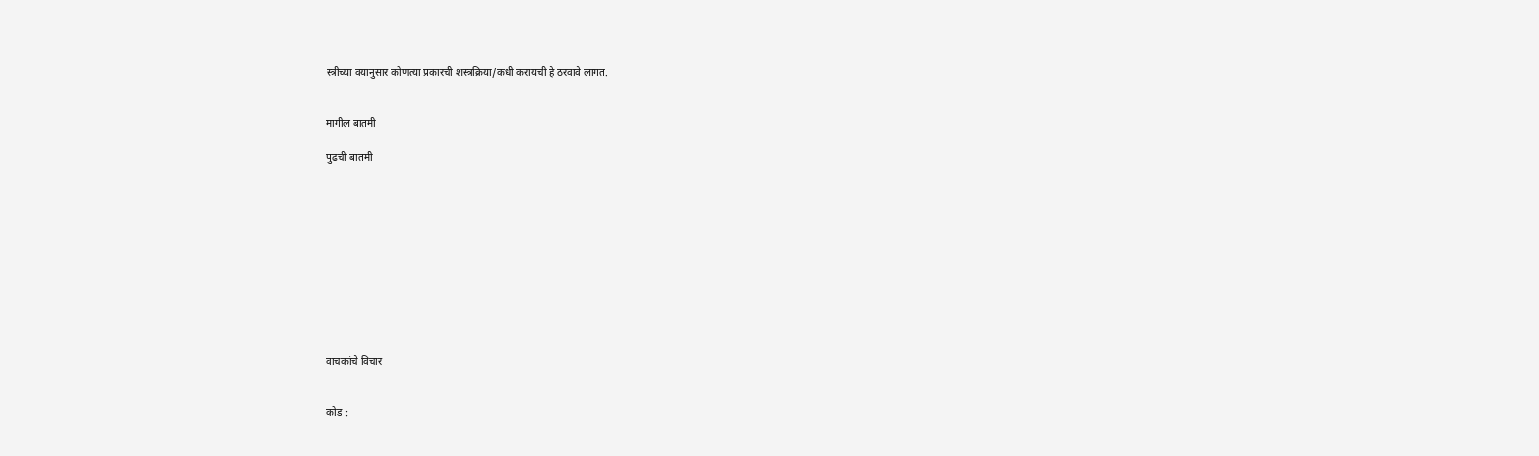स्त्रीच्या वयानुसार कोणत्या प्रकारची शस्त्रक्रिया/कधी करायची हे ठरवावे लागत.


मागील बातमी

पुढची बातमी











वाचकांचे विचार


कोड :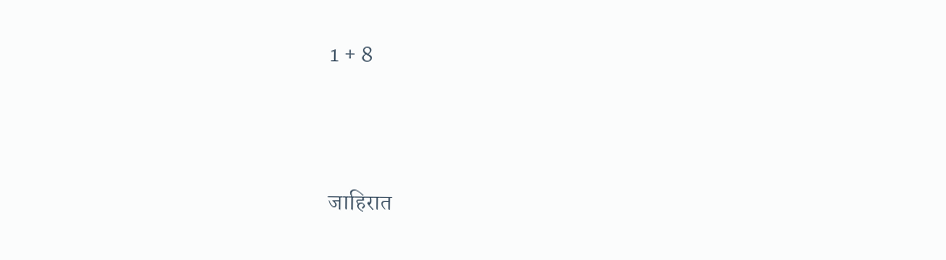1 + 8



जाहिरात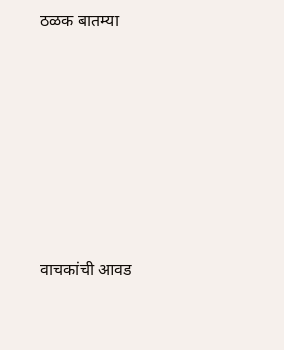ठळक बातम्या











वाचकांची आवड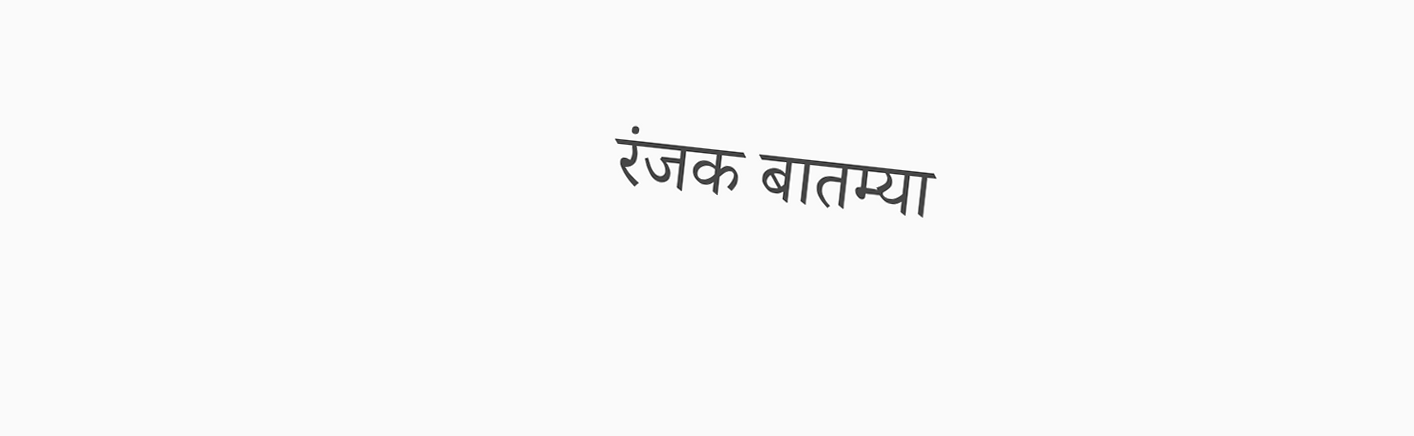रंजक बातम्या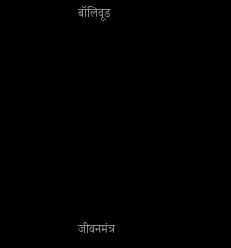बॉलिवूड











जीवनमंत्र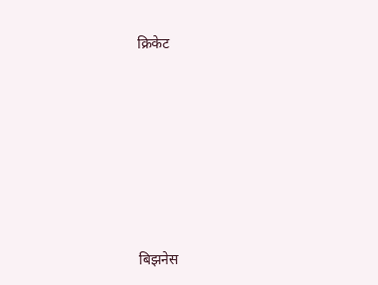क्रिकेट











बिझनेस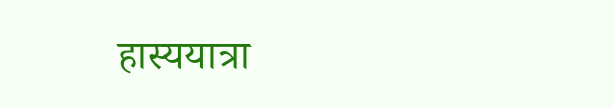हास्ययात्रा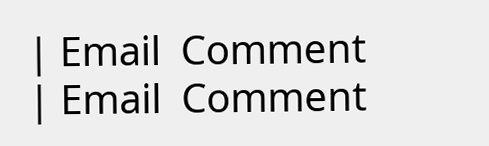| Email  Comment
| Email  Comment